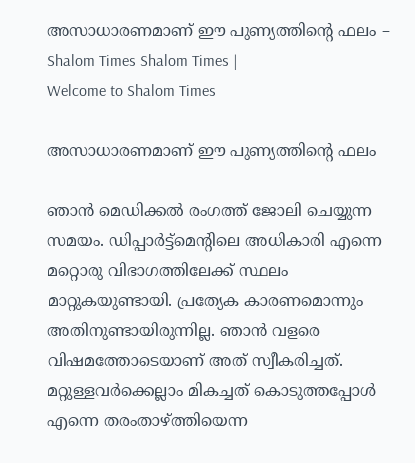അസാധാരണമാണ് ഈ പുണ്യത്തിന്റെ ഫലം – Shalom Times Shalom Times |
Welcome to Shalom Times

അസാധാരണമാണ് ഈ പുണ്യത്തിന്റെ ഫലം

ഞാൻ മെഡിക്കൽ രംഗത്ത് ജോലി ചെയ്യുന്ന സമയം. ഡിപ്പാർട്ട്‌മെന്റിലെ അധികാരി എന്നെ മറ്റൊരു വിഭാഗത്തിലേക്ക് സ്ഥലം മാറ്റുകയുണ്ടായി. പ്രത്യേക കാരണമൊന്നും അതിനുണ്ടായിരുന്നില്ല. ഞാൻ വളരെ വിഷമത്തോടെയാണ് അത് സ്വീകരിച്ചത്. മറ്റുള്ളവർക്കെല്ലാം മികച്ചത് കൊടുത്തപ്പോൾ എന്നെ തരംതാഴ്ത്തിയെന്ന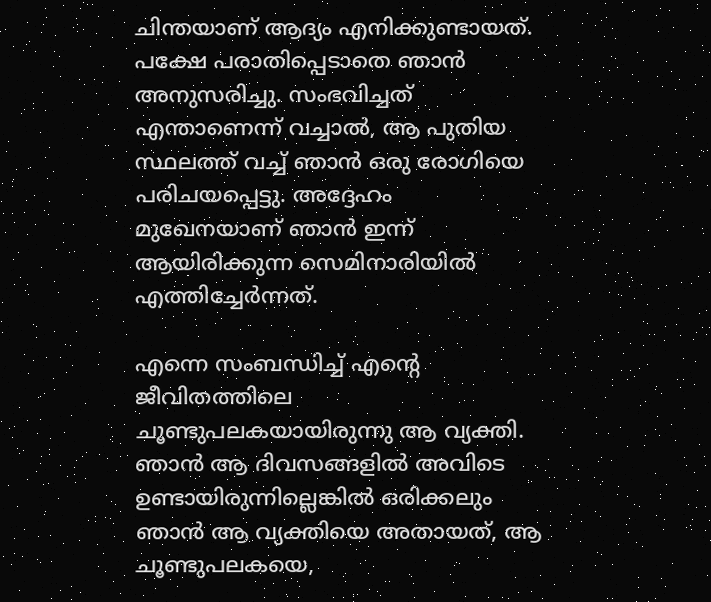ചിന്തയാണ് ആദ്യം എനിക്കുണ്ടായത്. പക്ഷേ പരാതിപ്പെടാതെ ഞാൻ അനുസരിച്ചു. സംഭവിച്ചത് എന്താണെന്ന് വച്ചാൽ, ആ പുതിയ സ്ഥലത്ത് വച്ച് ഞാൻ ഒരു രോഗിയെ പരിചയപ്പെട്ടു. അദ്ദേഹം മുഖേനയാണ് ഞാൻ ഇന്ന് ആയിരിക്കുന്ന സെമിനാരിയിൽ എത്തിച്ചേർന്നത്.

എന്നെ സംബന്ധിച്ച് എന്റെ ജീവിതത്തിലെ ചൂണ്ടുപലകയായിരുന്നു ആ വ്യക്തി. ഞാൻ ആ ദിവസങ്ങളിൽ അവിടെ ഉണ്ടായിരുന്നില്ലെങ്കിൽ ഒരിക്കലും ഞാൻ ആ വ്യക്തിയെ അതായത്, ആ ചൂണ്ടുപലകയെ,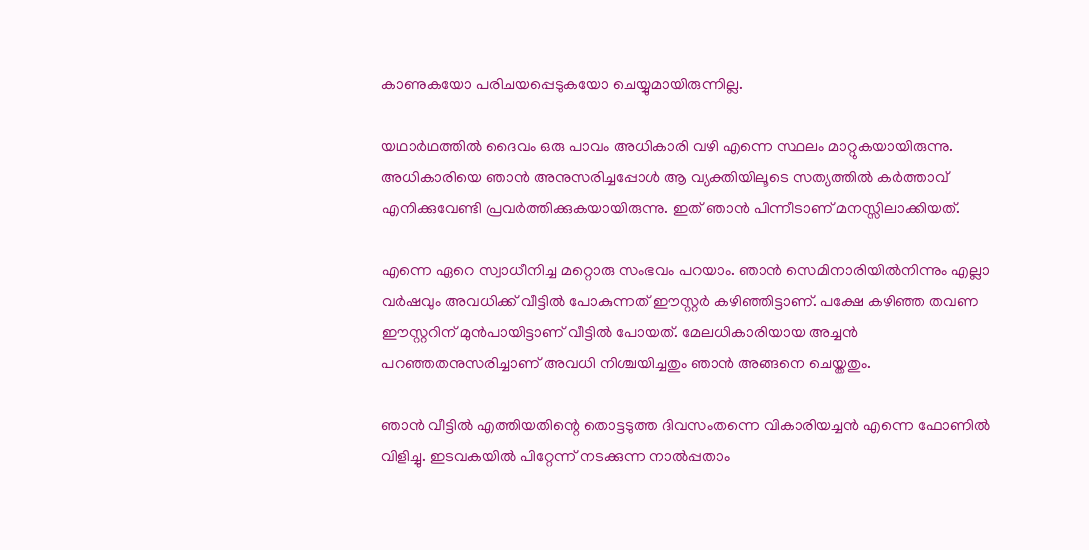കാണുകയോ പരിചയപ്പെടുകയോ ചെയ്യുമായിരുന്നില്ല.

യഥാർഥത്തിൽ ദൈവം ഒരു പാവം അധികാരി വഴി എന്നെ സ്ഥലം മാറ്റുകയായിരുന്നു. അധികാരിയെ ഞാൻ അനുസരിച്ചപ്പോൾ ആ വ്യക്തിയിലൂടെ സത്യത്തിൽ കർത്താവ് എനിക്കുവേണ്ടി പ്രവർത്തിക്കുകയായിരുന്നു. ഇത് ഞാൻ പിന്നീടാണ് മനസ്സിലാക്കിയത്.

എന്നെ ഏറെ സ്വാധീനിച്ച മറ്റൊരു സംഭവം പറയാം. ഞാൻ സെമിനാരിയിൽനിന്നും എല്ലാ വർഷവും അവധിക്ക് വീട്ടിൽ പോകുന്നത് ഈസ്റ്റർ കഴിഞ്ഞിട്ടാണ്. പക്ഷേ കഴിഞ്ഞ തവണ ഈസ്റ്ററിന് മുൻപായിട്ടാണ് വീട്ടിൽ പോയത്. മേലധികാരിയായ അച്ചൻ പറഞ്ഞതനുസരിച്ചാണ് അവധി നിശ്ചയിച്ചതും ഞാൻ അങ്ങനെ ചെയ്തതും.

ഞാൻ വീട്ടിൽ എത്തിയതിന്റെ തൊട്ടടുത്ത ദിവസംതന്നെ വികാരിയച്ചൻ എന്നെ ഫോണിൽ വിളിച്ചു. ഇടവകയിൽ പിറ്റേന്ന് നടക്കുന്ന നാൽപ്പതാം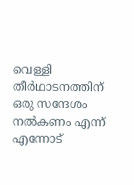വെള്ളി തീർഥാടനത്തിന് ഒരു സന്ദേശം നൽകണം എന്ന് എന്നോട്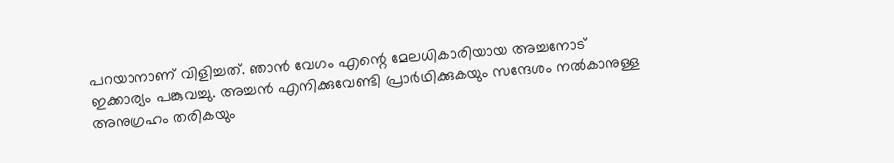പറയാനാണ് വിളിച്ചത്. ഞാൻ വേഗം എന്റെ മേലധികാരിയായ അച്ചനോട് ഇക്കാര്യം പങ്കുവച്ചു. അച്ചൻ എനിക്കുവേണ്ടി പ്രാർഥിക്കുകയും സന്ദേശം നൽകാനുള്ള അനുഗ്രഹം തരികയും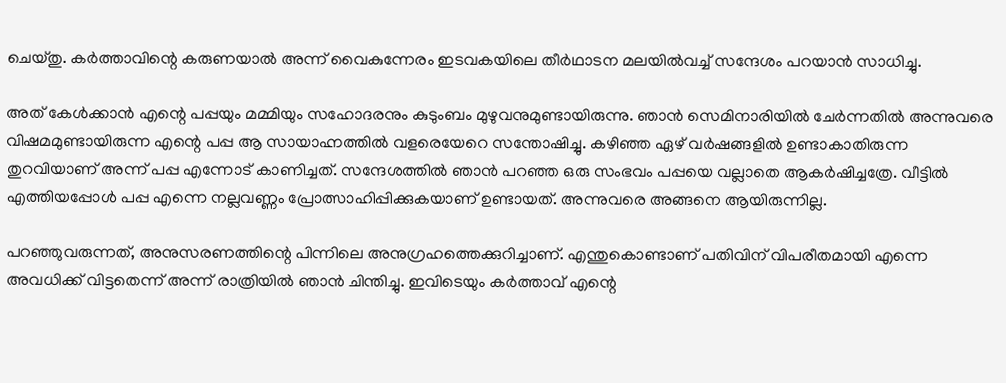ചെയ്തു. കർത്താവിന്റെ കരുണയാൽ അന്ന് വൈകുന്നേരം ഇടവകയിലെ തീർഥാടന മലയിൽവച്ച് സന്ദേശം പറയാൻ സാധിച്ചു.

അത് കേൾക്കാൻ എന്റെ പപ്പയും മമ്മിയും സഹോദരനും കുടുംബം മുഴുവനുമുണ്ടായിരുന്നു. ഞാൻ സെമിനാരിയിൽ ചേർന്നതിൽ അന്നുവരെ വിഷമമുണ്ടായിരുന്ന എന്റെ പപ്പ ആ സായാഹ്നത്തിൽ വളരെയേറെ സന്തോഷിച്ചു. കഴിഞ്ഞ ഏഴ് വർഷങ്ങളിൽ ഉണ്ടാകാതിരുന്ന തുറവിയാണ് അന്ന് പപ്പ എന്നോട് കാണിച്ചത്. സന്ദേശത്തിൽ ഞാൻ പറഞ്ഞ ഒരു സംഭവം പപ്പയെ വല്ലാതെ ആകർഷിച്ചത്രേ. വീട്ടിൽ എത്തിയപ്പോൾ പപ്പ എന്നെ നല്ലവണ്ണം പ്രോത്സാഹിപ്പിക്കുകയാണ് ഉണ്ടായത്. അന്നുവരെ അങ്ങനെ ആയിരുന്നില്ല.

പറഞ്ഞുവരുന്നത്, അനുസരണത്തിന്റെ പിന്നിലെ അനുഗ്രഹത്തെക്കുറിച്ചാണ്. എന്തുകൊണ്ടാണ് പതിവിന് വിപരീതമായി എന്നെ അവധിക്ക് വിട്ടതെന്ന് അന്ന് രാത്രിയിൽ ഞാൻ ചിന്തിച്ചു. ഇവിടെയും കർത്താവ് എന്റെ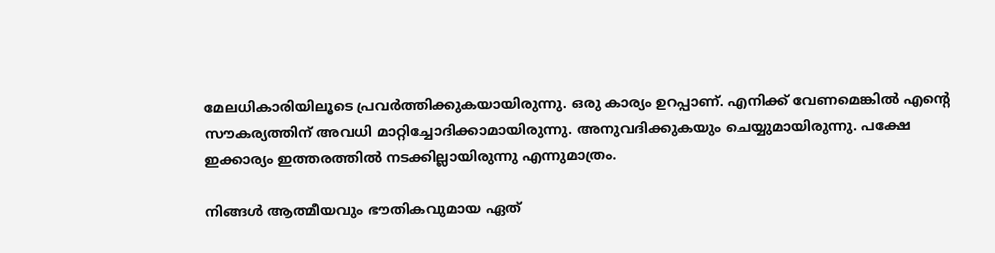മേലധികാരിയിലൂടെ പ്രവർത്തിക്കുകയായിരുന്നു. ഒരു കാര്യം ഉറപ്പാണ്. എനിക്ക് വേണമെങ്കിൽ എന്റെ സൗകര്യത്തിന് അവധി മാറ്റിച്ചോദിക്കാമായിരുന്നു. അനുവദിക്കുകയും ചെയ്യുമായിരുന്നു. പക്ഷേ ഇക്കാര്യം ഇത്തരത്തിൽ നടക്കില്ലായിരുന്നു എന്നുമാത്രം.

നിങ്ങൾ ആത്മീയവും ഭൗതികവുമായ ഏത്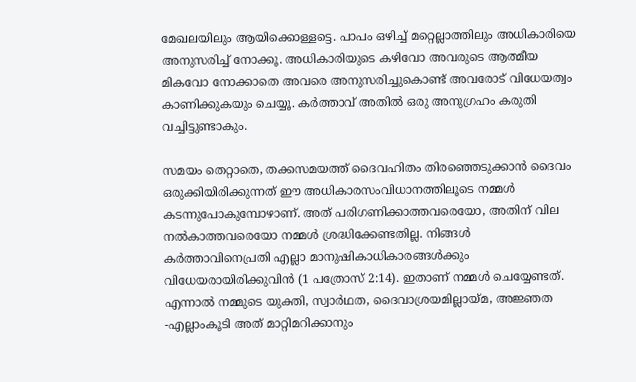മേഖലയിലും ആയിക്കൊള്ളട്ടെ. പാപം ഒഴിച്ച് മറ്റെല്ലാത്തിലും അധികാരിയെ അനുസരിച്ച് നോക്കൂ. അധികാരിയുടെ കഴിവോ അവരുടെ ആത്മീയ മികവോ നോക്കാതെ അവരെ അനുസരിച്ചുകൊണ്ട് അവരോട് വിധേയത്വം കാണിക്കുകയും ചെയ്യൂ. കർത്താവ് അതിൽ ഒരു അനുഗ്രഹം കരുതി വച്ചിട്ടുണ്ടാകും.

സമയം തെറ്റാതെ, തക്കസമയത്ത് ദൈവഹിതം തിരഞ്ഞെടുക്കാൻ ദൈവം ഒരുക്കിയിരിക്കുന്നത് ഈ അധികാരസംവിധാനത്തിലൂടെ നമ്മൾ കടന്നുപോകുമ്പോഴാണ്. അത് പരിഗണിക്കാത്തവരെയോ, അതിന് വില നൽകാത്തവരെയോ നമ്മൾ ശ്രദ്ധിക്കേണ്ടതില്ല. നിങ്ങൾ കർത്താവിനെപ്രതി എല്ലാ മാനുഷികാധികാരങ്ങൾക്കും വിധേയരായിരിക്കുവിൻ (1 പത്രോസ് 2:14). ഇതാണ് നമ്മൾ ചെയ്യേണ്ടത്. എന്നാൽ നമ്മുടെ യുക്തി, സ്വാർഥത, ദൈവാശ്രയമില്ലായ്മ, അജ്ഞത -എല്ലാംകൂടി അത് മാറ്റിമറിക്കാനും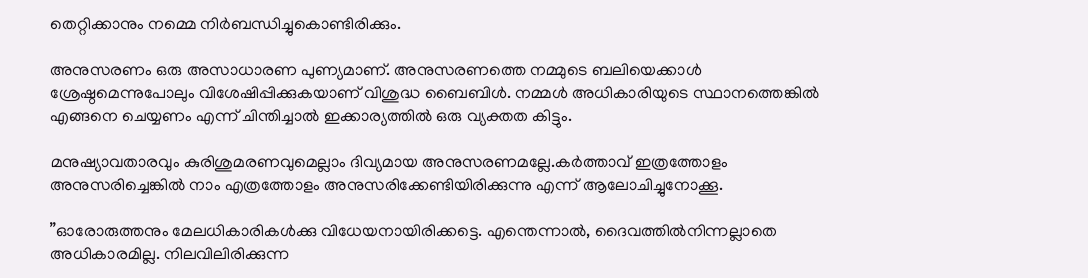തെറ്റിക്കാനും നമ്മെ നിർബന്ധിച്ചുകൊണ്ടിരിക്കും.

അനുസരണം ഒരു അസാധാരണ പുണ്യമാണ്. അനുസരണത്തെ നമ്മുടെ ബലിയെക്കാൾ ശ്രേഷ്ഠമെന്നുപോലും വിശേഷിപ്പിക്കുകയാണ് വിശുദ്ധ ബൈബിൾ. നമ്മൾ അധികാരിയുടെ സ്ഥാനത്തെങ്കിൽ എങ്ങനെ ചെയ്യണം എന്ന് ചിന്തിച്ചാൽ ഇക്കാര്യത്തിൽ ഒരു വ്യക്തത കിട്ടും.

മനുഷ്യാവതാരവും കുരിശുമരണവുമെല്ലാം ദിവ്യമായ അനുസരണമല്ലേ.കർത്താവ് ഇത്രത്തോളം അനുസരിച്ചെങ്കിൽ നാം എത്രത്തോളം അനുസരിക്കേണ്ടിയിരിക്കുന്നു എന്ന് ആലോചിച്ചുനോക്കൂ.

”ഓരോരുത്തനും മേലധികാരികൾക്കു വിധേയനായിരിക്കട്ടെ. എന്തെന്നാൽ, ദൈവത്തിൽനിന്നല്ലാതെ അധികാരമില്ല. നിലവിലിരിക്കുന്ന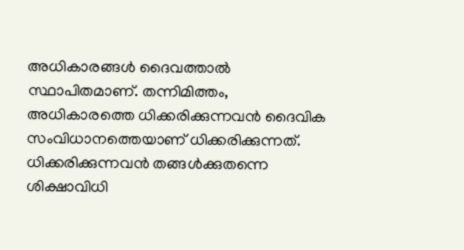അധികാരങ്ങൾ ദൈവത്താൽ സ്ഥാപിതമാണ്. തന്നിമിത്തം, അധികാരത്തെ ധിക്കരിക്കുന്നവൻ ദൈവിക സംവിധാനത്തെയാണ് ധിക്കരിക്കുന്നത്. ധിക്കരിക്കുന്നവൻ തങ്ങൾക്കുതന്നെ ശിക്ഷാവിധി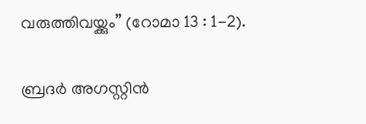വരുത്തിവയ്ക്കും” (റോമാ 13 : 1-2).

ബ്രദർ അഗസ്റ്റിൻ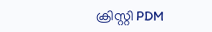ക്രിസ്റ്റി PDM